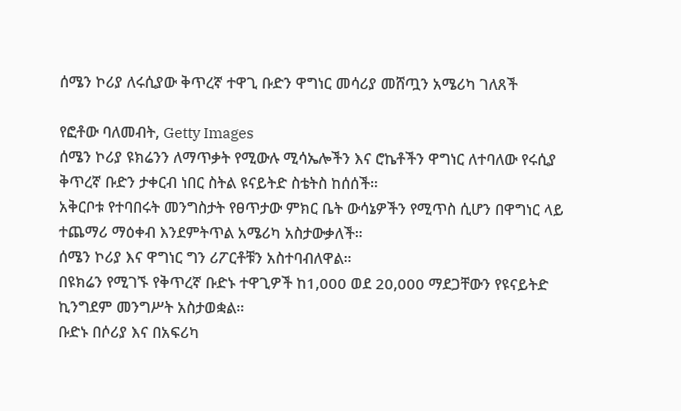ሰሜን ኮሪያ ለሩሲያው ቅጥረኛ ተዋጊ ቡድን ዋግነር መሳሪያ መሸጧን አሜሪካ ገለጸች

የፎቶው ባለመብት, Getty Images
ሰሜን ኮሪያ ዩክሬንን ለማጥቃት የሚውሉ ሚሳኤሎችን እና ሮኬቶችን ዋግነር ለተባለው የሩሲያ ቅጥረኛ ቡድን ታቀርብ ነበር ስትል ዩናይትድ ስቴትስ ከሰሰች።
አቅርቦቱ የተባበሩት መንግስታት የፀጥታው ምክር ቤት ውሳኔዎችን የሚጥስ ሲሆን በዋግነር ላይ ተጨማሪ ማዕቀብ እንደምትጥል አሜሪካ አስታውቃለች።
ሰሜን ኮሪያ እና ዋግነር ግን ሪፖርቶቹን አስተባብለዋል።
በዩክሬን የሚገኙ የቅጥረኛ ቡድኑ ተዋጊዎች ከ1,000 ወደ 20,000 ማደጋቸውን የዩናይትድ ኪንግደም መንግሥት አስታወቋል።
ቡድኑ በሶሪያ እና በአፍሪካ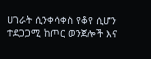ሀገራት ሲንቀሳቀስ የቆየ ሲሆን ተደጋጋሚ ከጦር ወንጀሎች እና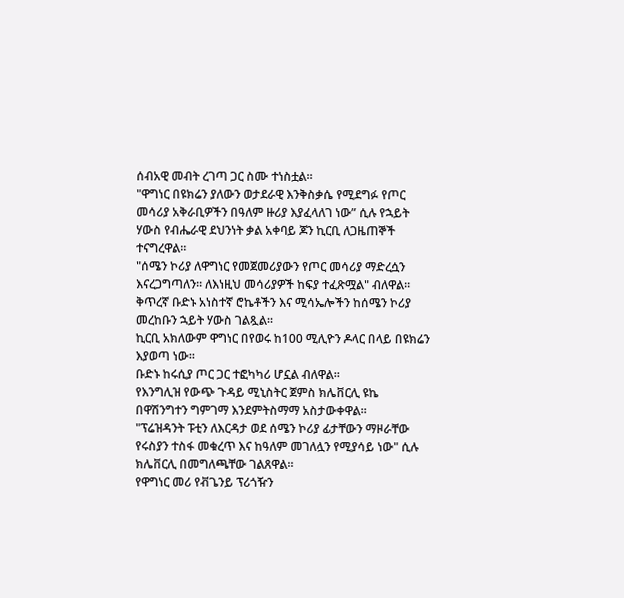ሰብአዊ መብት ረገጣ ጋር ስሙ ተነስቷል።
"ዋግነር በዩክሬን ያለውን ወታደራዊ እንቅስቃሴ የሚደግፉ የጦር መሳሪያ አቅራቢዎችን በዓለም ዙሪያ እያፈላለገ ነው” ሲሉ የኋይት ሃውስ የብሔራዊ ደህንነት ቃል አቀባይ ጆን ኪርቢ ለጋዜጠኞች ተናግረዋል።
"ሰሜን ኮሪያ ለዋግነር የመጀመሪያውን የጦር መሳሪያ ማድረሷን እናረጋግጣለን። ለእነዚህ መሳሪያዎች ከፍያ ተፈጽሟል" ብለዋል።
ቅጥረኛ ቡድኑ አነስተኛ ሮኬቶችን እና ሚሳኤሎችን ከሰሜን ኮሪያ መረከቡን ኋይት ሃውስ ገልጿል።
ኪርቢ አክለውም ዋግነር በየወሩ ከ100 ሚሊዮን ዶላር በላይ በዩክሬን እያወጣ ነው።
ቡድኑ ከሩሲያ ጦር ጋር ተፎካካሪ ሆኗል ብለዋል።
የእንግሊዝ የውጭ ጉዳይ ሚኒስትር ጀምስ ክሌቨርሊ ዩኬ በዋሽንግተን ግምገማ እንደምትስማማ አስታውቀዋል።
"ፕሬዝዳንት ፑቲን ለእርዳታ ወደ ሰሜን ኮሪያ ፊታቸውን ማዞራቸው የሩስያን ተስፋ መቁረጥ እና ከዓለም መገለሏን የሚያሳይ ነው" ሲሉ ክሌቨርሊ በመግለጫቸው ገልጸዋል።
የዋግነር መሪ የቭጌንይ ፕሪጎዥን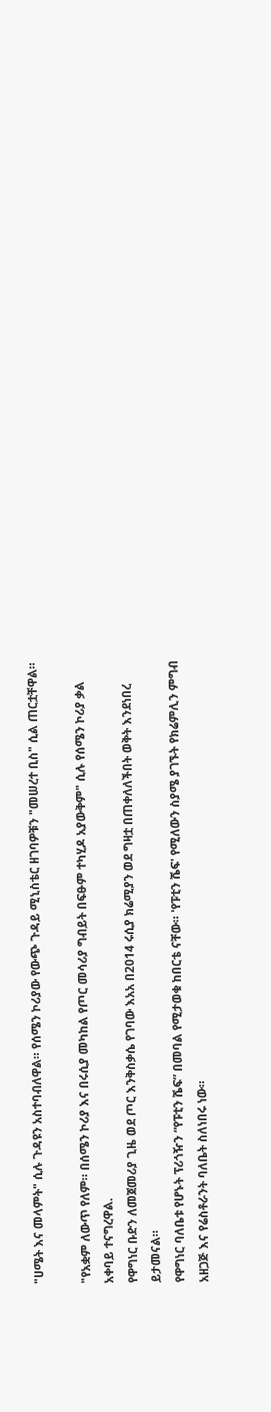"ሀሜት እና መላምት" ሲሉ ጉዳዩን አስተባብለዋል። የሰሜን ኮሪያው የውጭ ጉዳይ ሚኒስቴር ዘገባዎቹን "መሠረተ ቢስ" ሲል ጠርቷቸዋል።

"የአቋም ለውጥ የለም። በሰሜን ኮሪያ እና በሩሲያ መካከል የጦር መሳሪያ ግብይት በፍፁም ተካሂዶ አያውቅም" ሲሉ የሰሜን ኮሪያ ቃል አቀባይ ተናግረዋል.
የዋግነር ቡድን ለመጀመሪያ ጊዜ ወደ ጦር እንቅስቃሴ የገባው እአአ በ2014 ሩሲያ ክሬሚያን ወደ ግዛቷ በጠቀለለችበት ወቅት እንደነበረ ይታመናል።
የዋግነር ባለቤቱ የሆኑት ፕሪጎዥን “የፑቲን ሼፍ” በመባል የሚታወቁ ከበርቴ ናቸው። 'የፑቲን ሼፍ' የሚለውን ስያሜ ያገኙት የክሬምሊን ምግብ አዘጋጅ እና የሬስቶራንት ባለቤት ስለነበሩ ነው።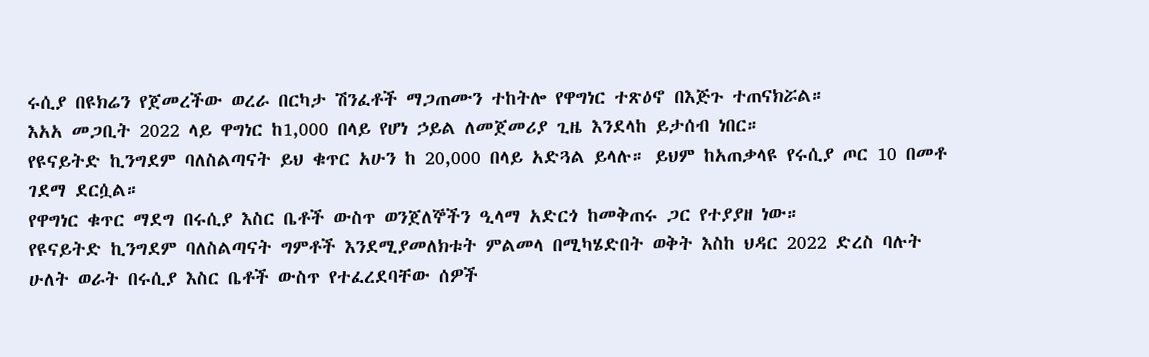ሩሲያ በዩክሬን የጀመረችው ወረራ በርካታ ሽንፈቶች ማጋጠሙን ተከትሎ የዋግነር ተጽዕኖ በእጅጉ ተጠናክሯል።
እአአ መጋቢት 2022 ላይ ዋግነር ከ1,000 በላይ የሆነ ኃይል ለመጀመሪያ ጊዜ እንደላከ ይታሰብ ነበር።
የዩናይትድ ኪንግደም ባለስልጣናት ይህ ቁጥር አሁን ከ 20,000 በላይ አድጓል ይላሉ። ይህም ከአጠቃላዩ የሩሲያ ጦር 10 በመቶ ገደማ ደርሷል።
የዋግነር ቁጥር ማደግ በሩሲያ እስር ቤቶች ውስጥ ወንጀለኞችን ዒላማ አድርጎ ከመቅጠሩ ጋር የተያያዘ ነው።
የዩናይትድ ኪንግደም ባለስልጣናት ግምቶች እንደሚያመለክቱት ምልመላ በሚካሄድበት ወቅት እስከ ህዳር 2022 ድረስ ባሉት ሁለት ወራት በሩሲያ እስር ቤቶች ውስጥ የተፈረደባቸው ሰዎች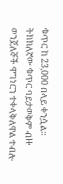ቁጥር ከ 23,000 በላይ ቀንሷል።
ትክክለኛው ቁጥር ባይታወቅም ብዙ ወንጀለኞች ዋግነርን ተቀላቅለዋል ተብሎ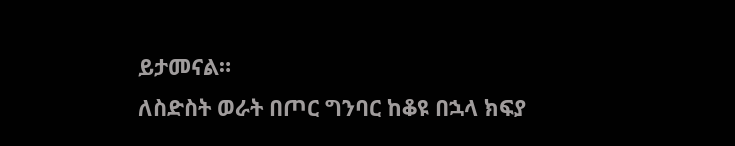ይታመናል።
ለስድስት ወራት በጦር ግንባር ከቆዩ በኋላ ክፍያ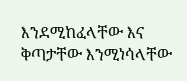እንደሚከፈላቸው እና ቅጣታቸው እንሚነሳላቸው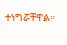ተነግሯቸዋል።